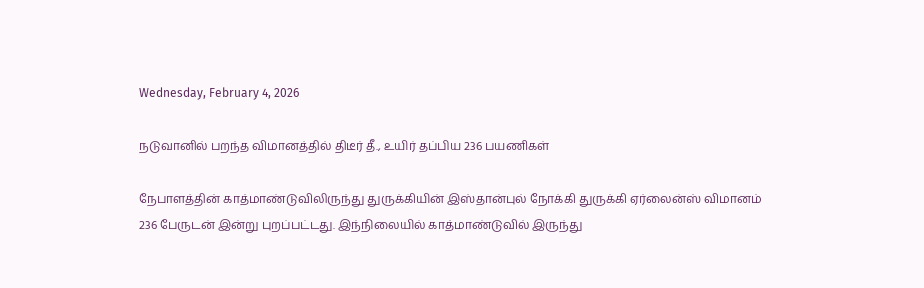Wednesday, February 4, 2026

நடுவானில் பறந்த விமானத்தில் திடீர் தீ., உயிர் தப்பிய 236 பயணிகள்

நேபாளத்தின் காத்மாண்டுவிலிருந்து துருக்கியின் இஸ்தான்புல் நோக்கி துருக்கி ஏர்லைன்ஸ் விமானம் 236 பேருடன் இன்று புறப்பட்டது. இந்நிலையில் காத்மாண்டுவில் இருந்து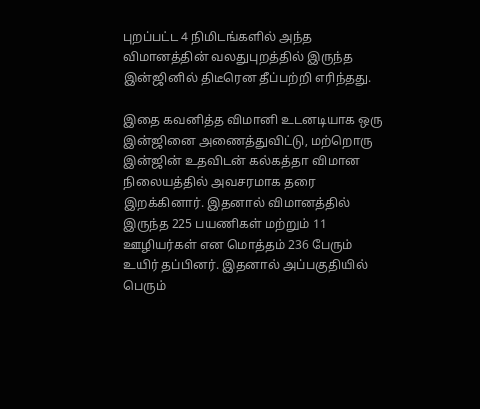புறப்பட்ட 4 நிமிடங்களில் அந்த விமானத்தின் வலதுபுறத்தில் இருந்த இன்ஜினில் திடீரென தீப்பற்றி எரிந்தது.

இதை கவனித்த விமானி உடனடியாக ஒரு இன்ஜினை அணைத்துவிட்டு, மற்றொரு இன்ஜின் உதவிடன் கல்கத்தா விமான நிலையத்தில் அவசரமாக தரை இறக்கினார். இதனால் விமானத்தில் இருந்த 225 பயணிகள் மற்றும் 11 ஊழியர்கள் என மொத்தம் 236 பேரும் உயிர் தப்பினர். இதனால் அப்பகுதியில் பெரும்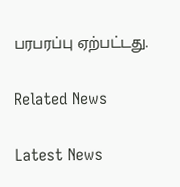பரபரப்பு ஏற்பட்டது.

Related News

Latest News